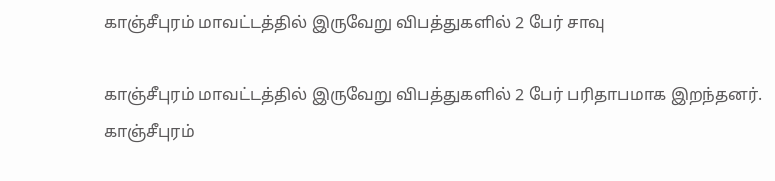காஞ்சீபுரம் மாவட்டத்தில் இருவேறு விபத்துகளில் 2 பேர் சாவு

காஞ்சீபுரம் மாவட்டத்தில் இருவேறு விபத்துகளில் 2 பேர் பரிதாபமாக இறந்தனர்.
காஞ்சீபுரம்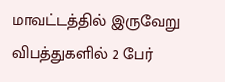மாவட்டத்தில் இருவேறு விபத்துகளில் 2 பேர்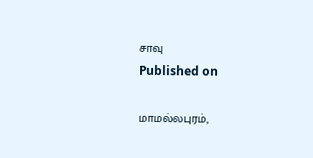சாவு
Published on

மாமல்லபுரம்,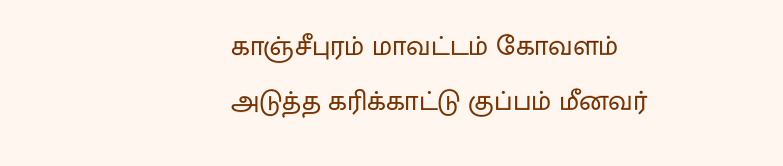காஞ்சீபுரம் மாவட்டம் கோவளம் அடுத்த கரிக்காட்டு குப்பம் மீனவர்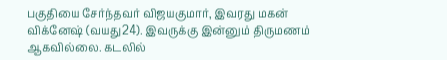பகுதியை சேர்ந்தவர் விஜயகுமார், இவரது மகன் விக்னேஷ் (வயது24). இவருக்கு இன்னும் திருமணம் ஆகவில்லை. கடலில்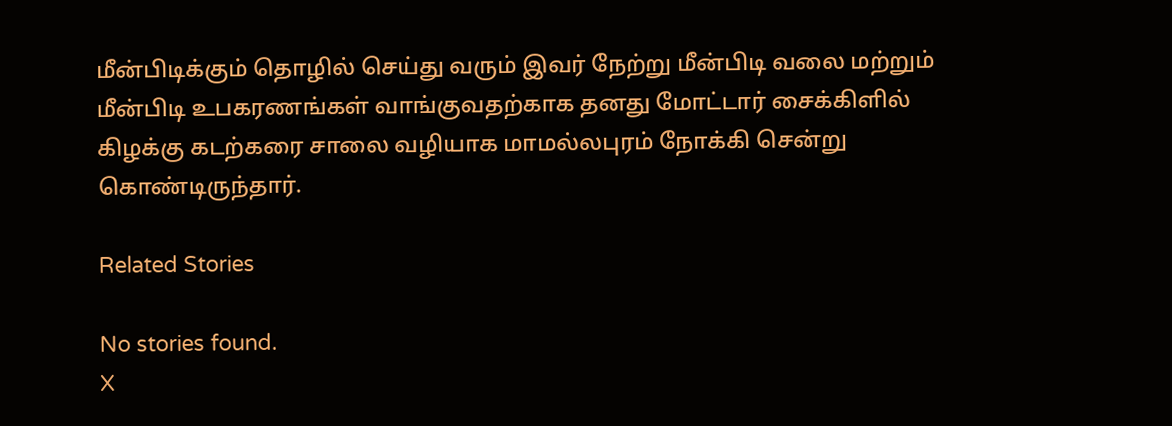மீன்பிடிக்கும் தொழில் செய்து வரும் இவர் நேற்று மீன்பிடி வலை மற்றும் மீன்பிடி உபகரணங்கள் வாங்குவதற்காக தனது மோட்டார் சைக்கிளில் கிழக்கு கடற்கரை சாலை வழியாக மாமல்லபுரம் நோக்கி சென்று கொண்டிருந்தார்.

Related Stories

No stories found.
X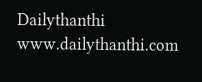Dailythanthi
www.dailythanthi.com